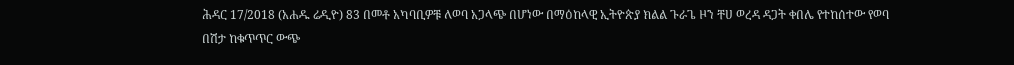ሕዳር 17/2018 (አሐዱ ሬዲዮ) 83 በመቶ አካባቢዎቹ ለወባ አጋላጭ በሆነው በማዕከላዊ ኢትዮጵያ ክልል ጉራጌ ዞን ቸሀ ወረዳ ዳጋት ቀበሌ የተከሰተው የወባ በሽታ ከቁጥጥር ውጭ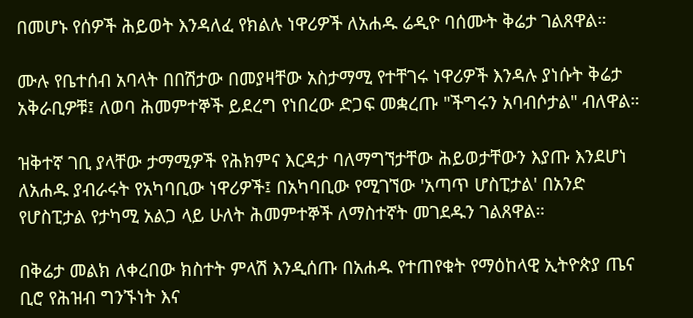በመሆኑ የሰዎች ሕይወት እንዳለፈ የክልሉ ነዋሪዎች ለአሐዱ ሬዲዮ ባሰሙት ቅሬታ ገልጸዋል።

ሙሉ የቤተሰብ አባላት በበሽታው በመያዛቸው አስታማሚ የተቸገሩ ነዋሪዎች እንዳሉ ያነሱት ቅሬታ አቅራቢዎቹ፤ ለወባ ሕመምተኞች ይደረግ የነበረው ድጋፍ መቋረጡ "ችግሩን አባብሶታል" ብለዋል።

ዝቅተኛ ገቢ ያላቸው ታማሚዎች የሕክምና እርዳታ ባለማግኘታቸው ሕይወታቸውን እያጡ እንደሆነ ለአሐዱ ያብራሩት የአካባቢው ነዋሪዎች፤ በአካባቢው የሚገኘው 'አጣጥ ሆስፒታል' በአንድ የሆስፒታል የታካሚ አልጋ ላይ ሁለት ሕመምተኞች ለማስተኛት መገደዱን ገልጸዋል።

በቅሬታ መልክ ለቀረበው ክስተት ምላሽ እንዲሰጡ በአሐዱ የተጠየቁት የማዕከላዊ ኢትዮጵያ ጤና ቢሮ የሕዝብ ግንኙነት እና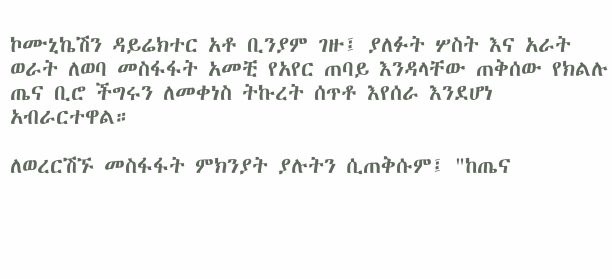ኮሙኒኬሽን ዳይሬክተር አቶ ቢንያም ገዙ፤ ያለፉት ሦስት እና አራት ወራት ለወባ መስፋፋት አመቺ የአየር ጠባይ እንዳላቸው ጠቅሰው የክልሉ ጤና ቢሮ ችግሩን ለመቀነስ ትኩረት ሰጥቶ እየሰራ እንደሆነ አብራርተዋል።

ለወረርሽኙ መስፋፋት ምክንያት ያሉትን ሲጠቅሱም፤ "ከጤና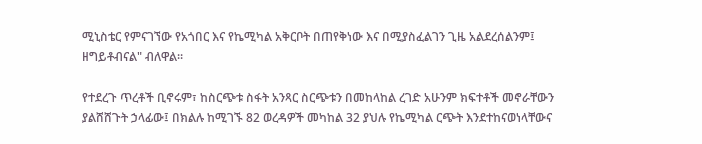ሚኒስቴር የምናገኘው የአጎበር እና የኬሚካል አቅርቦት በጠየቅነው እና በሚያስፈልገን ጊዜ አልደረሰልንም፤ ዘግይቶብናል" ብለዋል።

የተደረጉ ጥረቶች ቢኖሩም፣ ከስርጭቱ ስፋት አንጻር ስርጭቱን በመከላከል ረገድ አሁንም ክፍተቶች መኖራቸውን ያልሸሸጉት ኃላፊው፤ በክልሉ ከሚገኙ 82 ወረዳዎች መካከል 32 ያህሉ የኬሚካል ርጭት እንደተከናወነላቸውና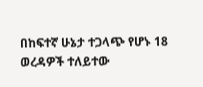በከፍተኛ ሁኔታ ተጋላጭ የሆኑ 18 ወረዳዎች ተለይተው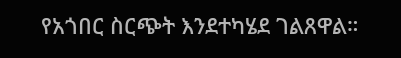የአጎበር ስርጭት እንደተካሄደ ገልጸዋል።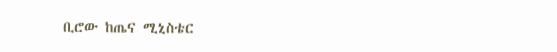ቢሮው ከጤና ሚኒስቴር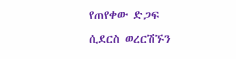የጠየቀው ድጋፍ ሲደርስ ወረርሽኙን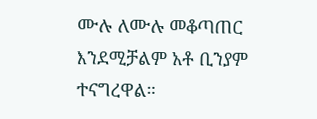ሙሉ ለሙሉ መቆጣጠር እንደሚቻልም አቶ ቢንያም ተናግረዋል።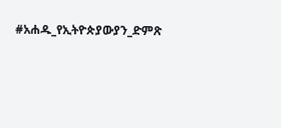#አሐዱ_የኢትዮጵያውያን_ድምጽ